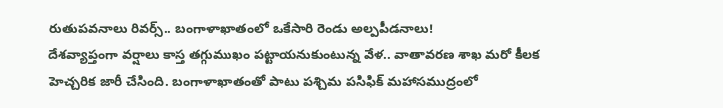రుతుపవనాలు రివర్స్.. బంగాళాఖాతంలో ఒకేసారి రెండు అల్పపీడనాలు!
దేశవ్యాప్తంగా వర్షాలు కాస్త తగ్గుముఖం పట్టాయనుకుంటున్న వేళ.. వాతావరణ శాఖ మరో కీలక హెచ్చరిక జారీ చేసింది. బంగాళాఖాతంతో పాటు పశ్చిమ పసిఫిక్ మహాసముద్రంలో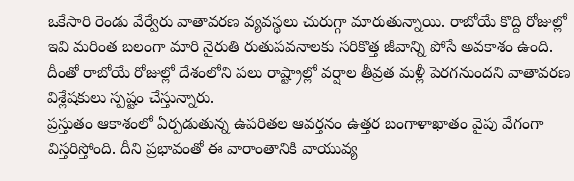ఒకేసారి రెండు వేర్వేరు వాతావరణ వ్యవస్థలు చురుగ్గా మారుతున్నాయి. రాబోయే కొద్ది రోజుల్లో ఇవి మరింత బలంగా మారి నైరుతి రుతుపవనాలకు సరికొత్త జీవాన్ని పోసే అవకాశం ఉంది. దీంతో రాబోయే రోజుల్లో దేశంలోని పలు రాష్ట్రాల్లో వర్షాల తీవ్రత మళ్లీ పెరగనుందని వాతావరణ విశ్లేషకులు స్పష్టం చేస్తున్నారు.
ప్రస్తుతం ఆకాశంలో ఏర్పడుతున్న ఉపరితల ఆవర్తనం ఉత్తర బంగాళాఖాతం వైపు వేగంగా విస్తరిస్తోంది. దీని ప్రభావంతో ఈ వారాంతానికి వాయువ్య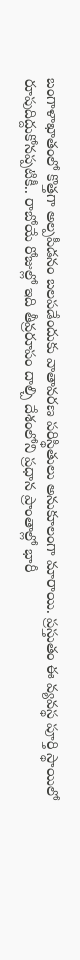బంగాళాఖాతంలో కొత్తగా అల్పపీడనం బలపడేందుకు వాతావరణ పరిస్థితులు అనుకూలంగా మారాయి. ప్రస్తుతం ఈ వ్యవస్థ పూర్తి స్థాయిలో రూపుదిద్దుకోనప్పటికీ.. రాబోయే రోజుల్లో ఇది తీవ్రరూపం దాల్చి దేశంలోని ప్రధాన ప్రాంతాల్లో భారీ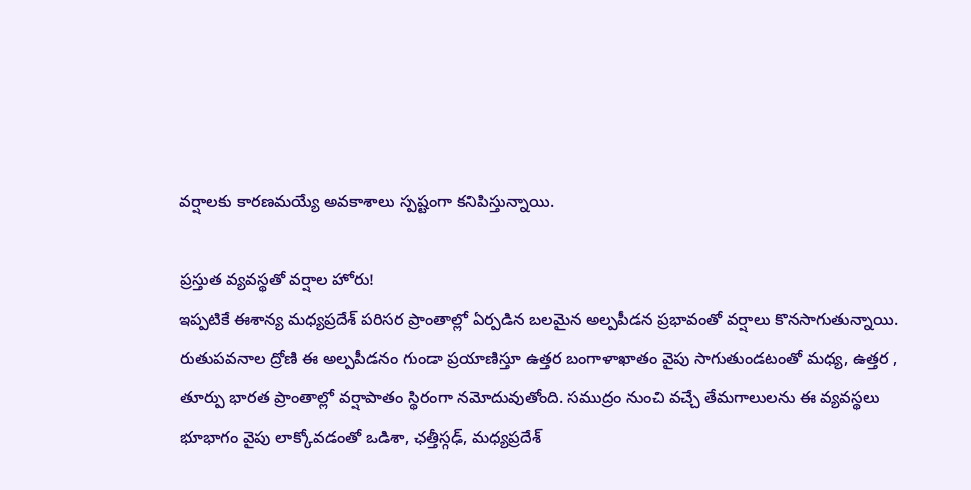వర్షాలకు కారణమయ్యే అవకాశాలు స్పష్టంగా కనిపిస్తున్నాయి.

ప్రస్తుత వ్యవస్థతో వర్షాల హోరు!
ఇప్పటికే ఈశాన్య మధ్యప్రదేశ్ పరిసర ప్రాంతాల్లో ఏర్పడిన బలమైన అల్పపీడన ప్రభావంతో వర్షాలు కొనసాగుతున్నాయి. రుతుపవనాల ద్రోణి ఈ అల్పపీడనం గుండా ప్రయాణిస్తూ ఉత్తర బంగాళాఖాతం వైపు సాగుతుండటంతో మధ్య, ఉత్తర , తూర్పు భారత ప్రాంతాల్లో వర్షాపాతం స్థిరంగా నమోదువుతోంది. సముద్రం నుంచి వచ్చే తేమగాలులను ఈ వ్యవస్థలు భూభాగం వైపు లాక్కోవడంతో ఒడిశా, ఛత్తీస్గఢ్, మధ్యప్రదేశ్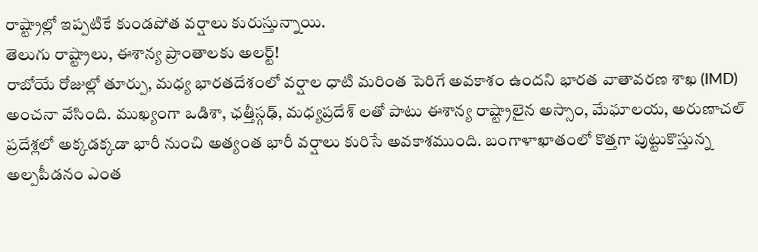రాష్ట్రాల్లో ఇప్పటికే కుండపోత వర్షాలు కురుస్తున్నాయి.
తెలుగు రాష్ట్రాలు, ఈశాన్య ప్రాంతాలకు అలర్ట్!
రాబోయే రోజుల్లో తూర్పు, మధ్య భారతదేశంలో వర్షాల ధాటి మరింత పెరిగే అవకాశం ఉందని భారత వాతావరణ శాఖ (IMD) అంచనా వేసింది. ముఖ్యంగా ఒడిశా, ఛత్తీస్గఢ్, మధ్యప్రదేశ్ లతో పాటు ఈశాన్య రాష్ట్రాలైన అస్సాం, మేఘాలయ, అరుణాచల్ ప్రదేశ్లలో అక్కడక్కడా భారీ నుంచి అత్యంత భారీ వర్షాలు కురిసే అవకాశముంది. బంగాళాఖాతంలో కొత్తగా పుట్టుకొస్తున్న అల్పపీడనం ఎంత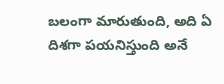బలంగా మారుతుంది, అది ఏ దిశగా పయనిస్తుంది అనే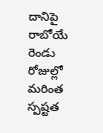దానిపై రాబోయే రెండు రోజుల్లో మరింత స్పష్టత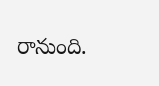రానుంది.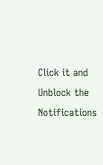Click it and Unblock the Notifications